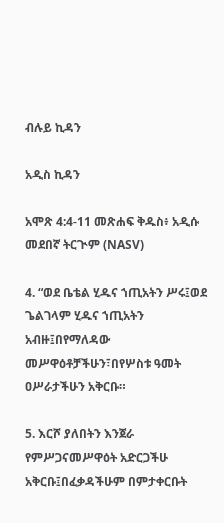ብሉይ ኪዳን

አዲስ ኪዳን

አሞጽ 4:4-11 መጽሐፍ ቅዱስ፥ አዲሱ መደበኛ ትርጒም (NASV)

4. “ወደ ቤቴል ሂዱና ኀጢአትን ሥሩ፤ወደ ጌልገላም ሂዱና ኀጢአትን አብዙ፤በየማለዳው መሥዋዕቶቻችሁን፣በየሦስቱ ዓመት ዐሥራታችሁን አቅርቡ።

5. እርሾ ያለበትን እንጀራ የምሥጋናመሥዋዕት አድርጋችሁ አቅርቡ፤በፈቃዳችሁም በምታቀርቡት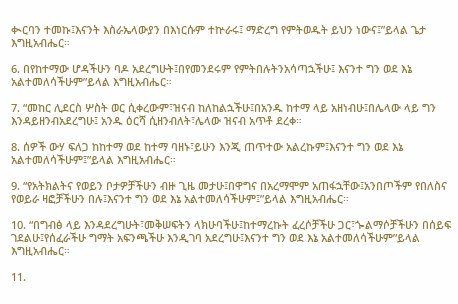ቊርባን ተመኩ፤እናንት እስራኤላውያን በእነርሱም ተኵራሩ፤ ማድረግ የምትወዱት ይህን ነውና፤”ይላል ጌታ እግዚአብሔር።

6. በየከተማው ሆዳችሁን ባዶ አደረግሁት፤በየመንደሩም የምትበሉትንአሳጣኋችሁ፤ እናንተ ግን ወደ እኔ አልተመለሳችሁም”ይላል እግዚአብሔር።

7. “መከር ሊደርስ ሦስት ወር ሲቀረውም፣ዝናብ ከለከልኋችሁ፤በአንዱ ከተማ ላይ አዘነብሁ፤በሌላው ላይ ግን እንዳይዘንብአደረግሁ፤ አንዱ ዕርሻ ሲዘንብለት፣ሌላው ዝናብ አጥቶ ደረቀ።

8. ሰዎች ውሃ ፍለጋ ከከተማ ወደ ከተማ ባዘኑ፣ይሁን እንጂ ጠጥተው አልረኩም፤እናንተ ግን ወደ እኔ አልተመለሳችሁም፤”ይላል እግዚአብሔር።

9. “የአትክልትና የወይን ቦታዎቻችሁን ብዙ ጊዜ መታሁ፤በዋግና በአረማሞም አጠፋኋቸው፤አንበጦችም የበለስና የወይራ ዛፎቻችሁን በሉ፤እናንተ ግን ወደ እኔ አልተመለሳችሁም፤”ይላል እግዚአብሔር።

10. “በግብፅ ላይ እንዳደረግሁት፣መቅሠፍትን ላክሁባችሁ፤ከተማረኩት ፈረሶቻችሁ ጋር፣ጐልማሶቻችሁን በሰይፍ ገደልሁ፤የሰፈራችሁ ግማት አፍንጫችሁ እንዲገባ አደረግሁ፤እናንተ ግን ወደ እኔ አልተመለሳችሁም”ይላል እግዚአብሔር።

11.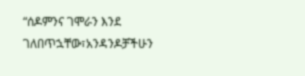“ሰዶምንና ገሞራን እንደ ገለበጥኋቸው፣አንዳንዶቻችሁን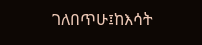ገለበጥሁ፤ከእሳት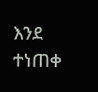እንደ ተነጠቀ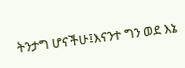ትንታግ ሆናችሁ፤እናንተ ግን ወደ እኔ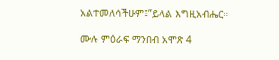አልተመለሳችሁም፤”ይላል እግዚአብሔር።

ሙሉ ምዕራፍ ማንበብ አሞጽ 4